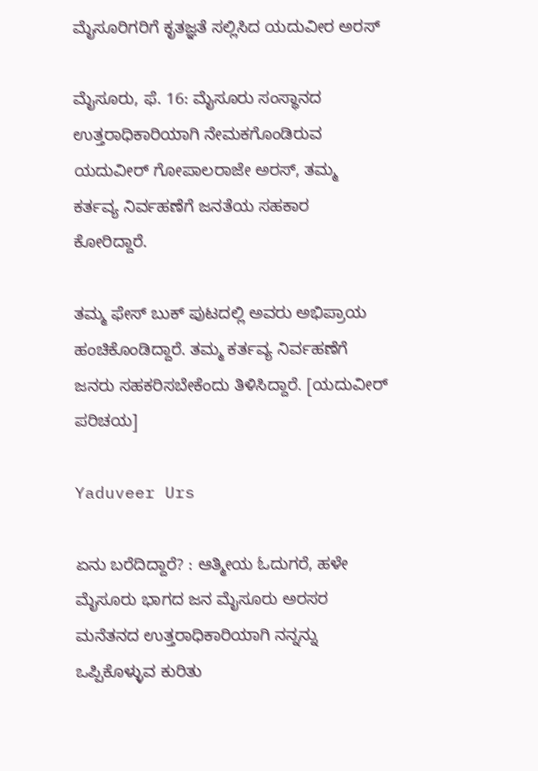ಮೈಸೂರಿಗರಿಗೆ ಕೃತಜ್ಞತೆ ಸಲ್ಲಿಸಿದ ಯದುವೀರ ಅರಸ್

ಮೈಸೂರು, ಫೆ. 16: ಮೈಸೂರು ಸಂಸ್ಥಾನದ ಉತ್ತರಾಧಿಕಾರಿಯಾಗಿ ನೇಮಕಗೊಂಡಿರುವ ಯದುವೀರ್ ಗೋಪಾಲರಾಜೇ ಅರಸ್, ತಮ್ಮ ಕರ್ತವ್ಯ ನಿರ್ವಹಣೆಗೆ ಜನತೆಯ ಸಹಕಾರ ಕೋರಿದ್ದಾರೆ.

ತಮ್ಮ ಫೇಸ್ ಬುಕ್‌ ಪುಟದಲ್ಲಿ ಅವರು ಅಭಿಪ್ರಾಯ ಹಂಚಿಕೊಂಡಿದ್ದಾರೆ. ತಮ್ಮ ಕರ್ತವ್ಯ ನಿರ್ವಹಣೆಗೆ ಜನರು ಸಹಕರಿಸಬೇಕೆಂದು ತಿಳಿಸಿದ್ದಾರೆ. [ಯದುವೀರ್ ಪರಿಚಯ]

Yaduveer Urs

ಏನು ಬರೆದಿದ್ದಾರೆ? : ಆತ್ಮೀಯ ಓದುಗರೆ, ಹಳೇ ಮೈಸೂರು ಭಾಗದ ಜನ ಮೈಸೂರು ಅರಸರ ಮನೆತನದ ಉತ್ತರಾಧಿಕಾರಿಯಾಗಿ ನನ್ನನ್ನು ಒಪ್ಪಿಕೊಳ್ಳುವ ಕುರಿತು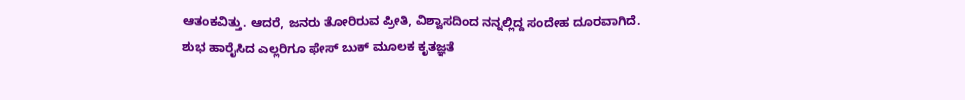ಆತಂಕವಿತ್ತು. ಆದರೆ, ಜನರು ತೋರಿರುವ ಪ್ರೀತಿ, ವಿಶ್ವಾಸದಿಂದ ನನ್ನಲ್ಲಿದ್ದ ಸಂದೇಹ ದೂರವಾಗಿದೆ. ಶುಭ ಹಾರೈಸಿದ ಎಲ್ಲರಿಗೂ ಫೇಸ್ ಬುಕ್ ಮೂಲಕ ಕೃತಜ್ಞತೆ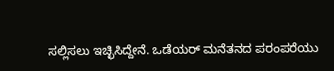ಸಲ್ಲಿಸಲು ಇಚ್ಛಿಸಿದ್ದೇನೆ. ಒಡೆಯರ್ ಮನೆತನದ ಪರಂಪರೆಯು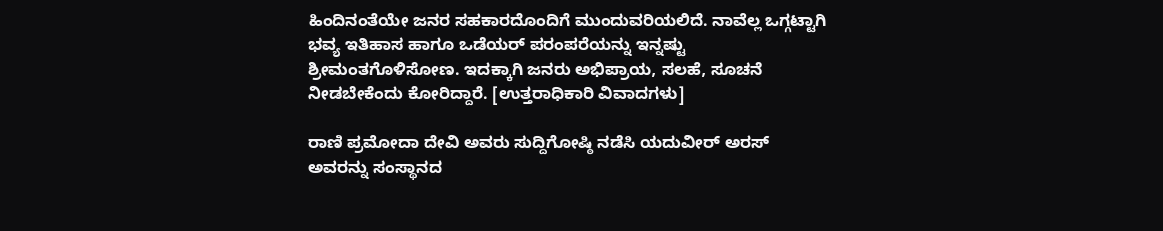ಹಿಂದಿನಂತೆಯೇ ಜನರ ಸಹಕಾರದೊಂದಿಗೆ ಮುಂದುವರಿಯಲಿದೆ. ನಾವೆಲ್ಲ ಒಗ್ಗಟ್ಟಾಗಿ ಭವ್ಯ ಇತಿಹಾಸ ಹಾಗೂ ಒಡೆಯರ್ ಪರಂಪರೆಯನ್ನು ಇನ್ನಷ್ಟು ಶ್ರೀಮಂತಗೊಳಿಸೋಣ. ಇದಕ್ಕಾಗಿ ಜನರು ಅಭಿಪ್ರಾಯ, ಸಲಹೆ, ಸೂಚನೆ ನೀಡಬೇಕೆಂದು ಕೋರಿದ್ದಾರೆ. [ಉತ್ತರಾಧಿಕಾರಿ ವಿವಾದಗಳು]

ರಾಣಿ ಪ್ರಮೋದಾ ದೇವಿ ಅವರು ಸುದ್ದಿಗೋಷ್ಠಿ ನಡೆಸಿ ಯದುವೀರ್ ಅರಸ್ ಅವರನ್ನು ಸಂಸ್ಥಾನದ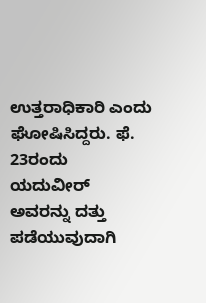ಉತ್ತರಾಧಿಕಾರಿ ಎಂದು ಘೋಷಿಸಿದ್ದರು. ಫೆ. 23ರಂದು ಯದುವೀರ್ ಅವರನ್ನು ದತ್ತು ಪಡೆಯುವುದಾಗಿ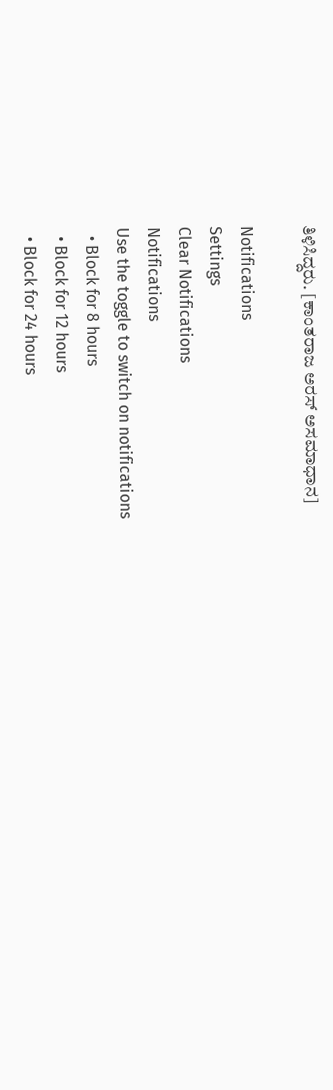ತಿಳಿಸಿದ್ದರು. [ಕಾಂತರಾಜ ಅರಸ್ ಅಸಮಾಧಾನ]

Notifications
Settings
Clear Notifications
Notifications
Use the toggle to switch on notifications
  • Block for 8 hours
  • Block for 12 hours
  • Block for 24 hours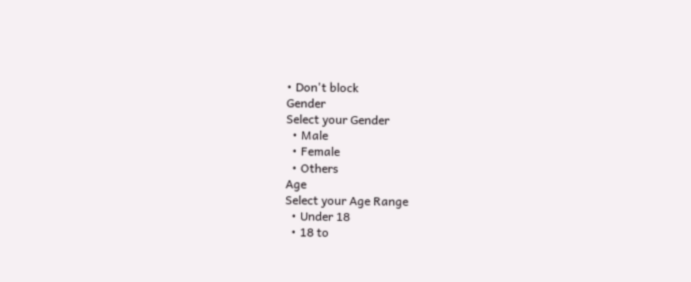• Don't block
Gender
Select your Gender
  • Male
  • Female
  • Others
Age
Select your Age Range
  • Under 18
  • 18 to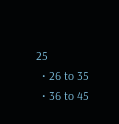25
  • 26 to 35
  • 36 to 45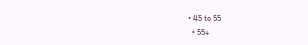• 45 to 55
  • 55+